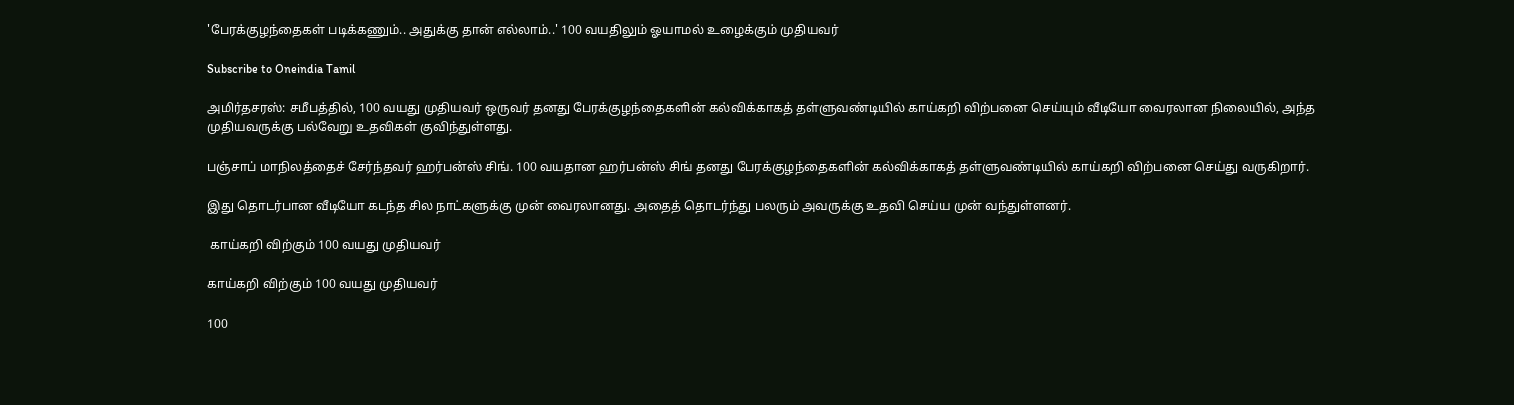'பேரக்குழந்தைகள் படிக்கணும்.. அதுக்கு தான் எல்லாம்..' 100 வயதிலும் ஓயாமல் உழைக்கும் முதியவர்

Subscribe to Oneindia Tamil

அமிர்தசரஸ்: சமீபத்தில், 100 வயது முதியவர் ஒருவர் தனது பேரக்குழந்தைகளின் கல்விக்காகத் தள்ளுவண்டியில் காய்கறி விற்பனை செய்யும் வீடியோ வைரலான நிலையில், அந்த முதியவருக்கு பல்வேறு உதவிகள் குவிந்துள்ளது.

பஞ்சாப் மாநிலத்தைச் சேர்ந்தவர் ஹர்பன்ஸ் சிங். 100 வயதான ஹர்பன்ஸ் சிங் தனது பேரக்குழந்தைகளின் கல்விக்காகத் தள்ளுவண்டியில் காய்கறி விற்பனை செய்து வருகிறார்.

இது தொடர்பான வீடியோ கடந்த சில நாட்களுக்கு முன் வைரலானது. அதைத் தொடர்ந்து பலரும் அவருக்கு உதவி செய்ய முன் வந்துள்ளனர்.

 காய்கறி விற்கும் 100 வயது முதியவர்

காய்கறி விற்கும் 100 வயது முதியவர்

100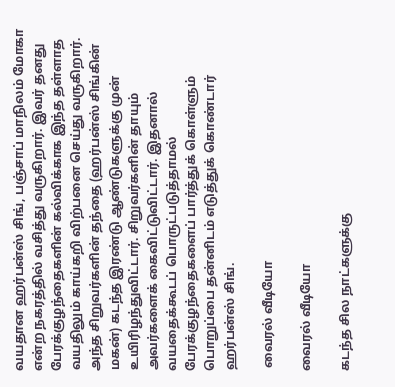வயதான ஹர்பன்ஸ் சிங், பஞ்சாப் மாநிலம் மோகா என்ற நகரத்தில் வசித்து வருகிறார். இவர் தனது பேரக்குழந்தைகளின் கல்விக்காக இந்த தள்ளாத வயதிலும் காய்கறி விற்பனை செய்து வருகிறார். அந்த சிறுவர்களின் தந்தை (ஹர்பன்ஸ் சிங்கின் மகன்) கடந்த இரண்டு ஆண்டுகளுக்கு முன் உயிரிழந்துவிட்டார். சிறுவர்களின் தாயும் அவர்களைக் கைவிட்டுவிட்டார். இதனால் வயதைக்கூடப் பொருட்படுத்தாமல் பேரக்குழந்தைகளைப் பார்த்துக் கொள்ளும் பொறுப்பை தன்னிடம் எடுத்துக் கொண்டார் ஹர்பன்ஸ் சிங்.

 வைரல் வீடியோ

வைரல் வீடியோ

கடந்த சில நாட்களுக்கு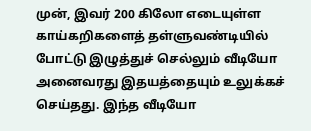முன், இவர் 200 கிலோ எடையுள்ள காய்கறிகளைத் தள்ளுவண்டியில் போட்டு இழுத்துச் செல்லும் வீடியோ அனைவரது இதயத்தையும் உலுக்கச் செய்தது. இந்த வீடியோ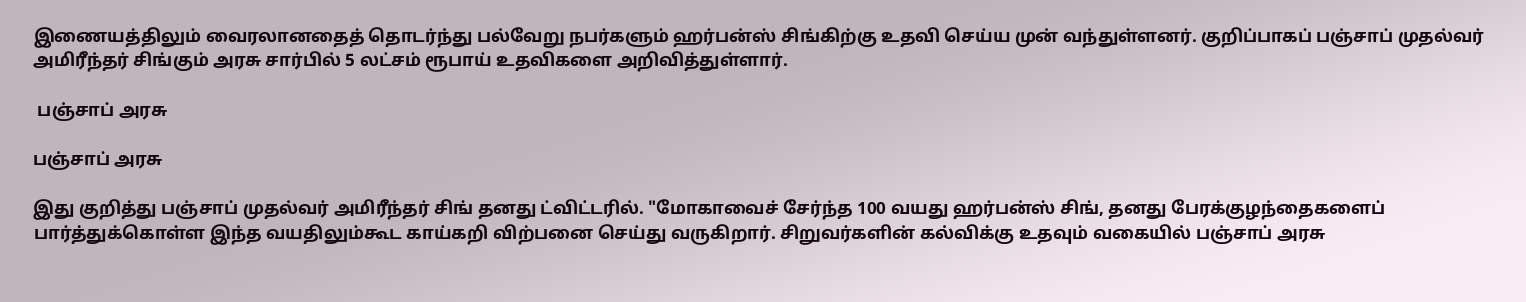இணையத்திலும் வைரலானதைத் தொடர்ந்து பல்வேறு நபர்களும் ஹர்பன்ஸ் சிங்கிற்கு உதவி செய்ய முன் வந்துள்ளனர். குறிப்பாகப் பஞ்சாப் முதல்வர் அமிரீந்தர் சிங்கும் அரசு சார்பில் 5 லட்சம் ரூபாய் உதவிகளை அறிவித்துள்ளார்.

 பஞ்சாப் அரசு

பஞ்சாப் அரசு

இது குறித்து பஞ்சாப் முதல்வர் அமிரீந்தர் சிங் தனது ட்விட்டரில். "மோகாவைச் சேர்ந்த 100 வயது ஹர்பன்ஸ் சிங், தனது பேரக்குழந்தைகளைப் பார்த்துக்கொள்ள இந்த வயதிலும்கூட காய்கறி விற்பனை செய்து வருகிறார். சிறுவர்களின் கல்விக்கு உதவும் வகையில் பஞ்சாப் அரசு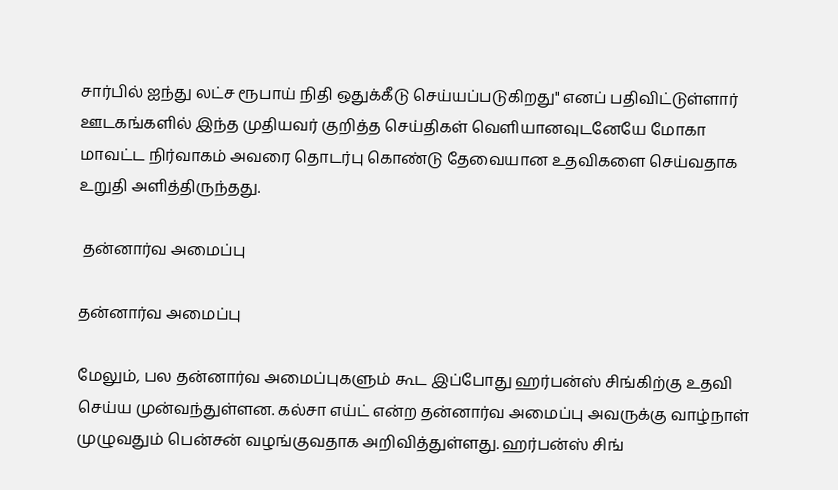சார்பில் ஐந்து லட்ச ரூபாய் நிதி ஒதுக்கீடு செய்யப்படுகிறது" எனப் பதிவிட்டுள்ளார் ஊடகங்களில் இந்த முதியவர் குறித்த செய்திகள் வெளியானவுடனேயே மோகா மாவட்ட நிர்வாகம் அவரை தொடர்பு கொண்டு தேவையான உதவிகளை செய்வதாக உறுதி அளித்திருந்தது.

 தன்னார்வ அமைப்பு

தன்னார்வ அமைப்பு

மேலும், பல தன்னார்வ அமைப்புகளும் கூட இப்போது ஹர்பன்ஸ் சிங்கிற்கு உதவி செய்ய முன்வந்துள்ளன. கல்சா எய்ட் என்ற தன்னார்வ அமைப்பு அவருக்கு வாழ்நாள் முழுவதும் பென்சன் வழங்குவதாக அறிவித்துள்ளது. ஹர்பன்ஸ் சிங்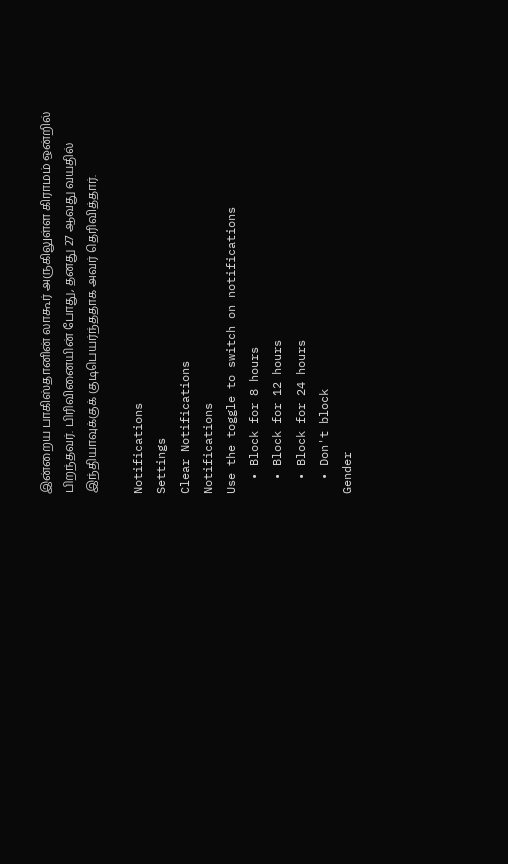இன்றைய பாகிஸ்தானின் லாகூர் அருகிலுள்ள கிராமம் ஒன்றில் பிறந்தவர். பிரிவினையின் போது, தனது 27 ஆவது வயதில் இந்தியாவுக்குக் குடிபெயர்ந்ததாக அவர் தெரிவித்தார்.

Notifications
Settings
Clear Notifications
Notifications
Use the toggle to switch on notifications
  • Block for 8 hours
  • Block for 12 hours
  • Block for 24 hours
  • Don't block
Gender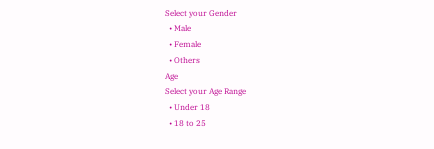Select your Gender
  • Male
  • Female
  • Others
Age
Select your Age Range
  • Under 18
  • 18 to 25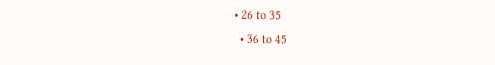• 26 to 35
  • 36 to 45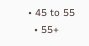• 45 to 55
  • 55+